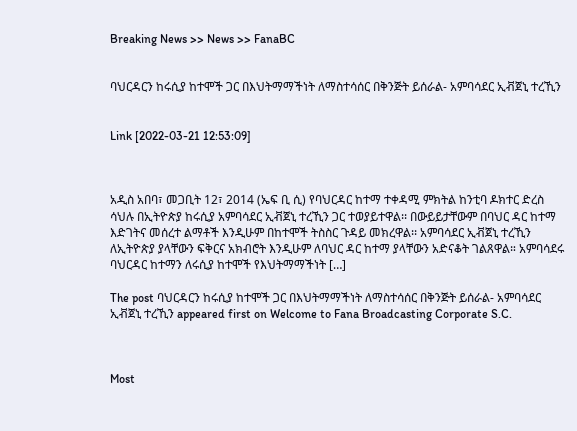Breaking News >> News >> FanaBC


ባህርዳርን ከሩሲያ ከተሞች ጋር በእህትማማችነት ለማስተሳሰር በቅንጅት ይሰራል- አምባሳደር ኢቭጀኒ ተረኺን


Link [2022-03-21 12:53:09]



አዲስ አበባ፣ መጋቢት 12፣ 2014 (ኤፍ ቢ ሲ) የባህርዳር ከተማ ተቀዳሚ ምክትል ከንቲባ ዶክተር ድረስ ሳህሉ በኢትዮጵያ ከሩሲያ አምባሳደር ኢቭጀኒ ተረኺን ጋር ተወያይተዋል፡፡ በውይይታቸውም በባህር ዳር ከተማ እድገትና መሰረተ ልማቶች እንዲሁም በከተሞች ትስስር ጉዳይ መክረዋል፡፡ አምባሳደር ኢቭጀኒ ተረኺን ለኢትዮጵያ ያላቸውን ፍቅርና አክብሮት እንዲሁም ለባህር ዳር ከተማ ያላቸውን አድናቆት ገልጸዋል። አምባሳደሩ ባህርዳር ከተማን ለሩሲያ ከተሞች የእህትማማችነት […]

The post ባህርዳርን ከሩሲያ ከተሞች ጋር በእህትማማችነት ለማስተሳሰር በቅንጅት ይሰራል- አምባሳደር ኢቭጀኒ ተረኺን appeared first on Welcome to Fana Broadcasting Corporate S.C.



Most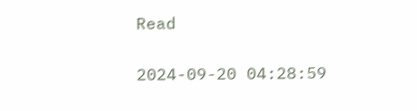Read

2024-09-20 04:28:59